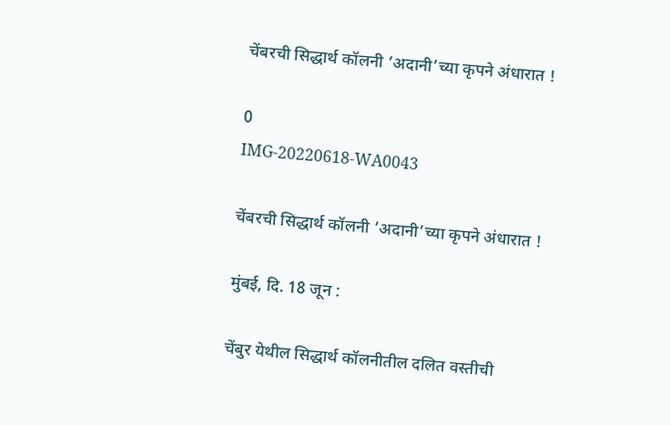चेंबरची सिद्धार्थ कॉलनी ‘अदानी’च्या कृपने अंधारात !

0
IMG-20220618-WA0043

चेंबरची सिद्धार्थ कॉलनी ‘अदानी’च्या कृपने अंधारात !

मुंबई, दि. 18 जून :

चेंबुर येथील सिद्धार्थ कॉलनीतील दलित वस्तीची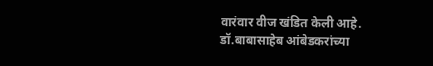वारंवार वीज खंडित केली आहे. डॉ.बाबासाहेब आंबेडकरांच्या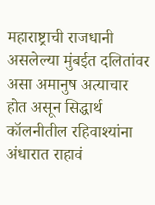महाराष्ट्राची राजधानी असलेल्या मुंबईत दलितांवर असा अमानुष अत्याचार होत असून सिद्धार्थ कॉलनीतील रहिवाश्यांना अंधारात राहावं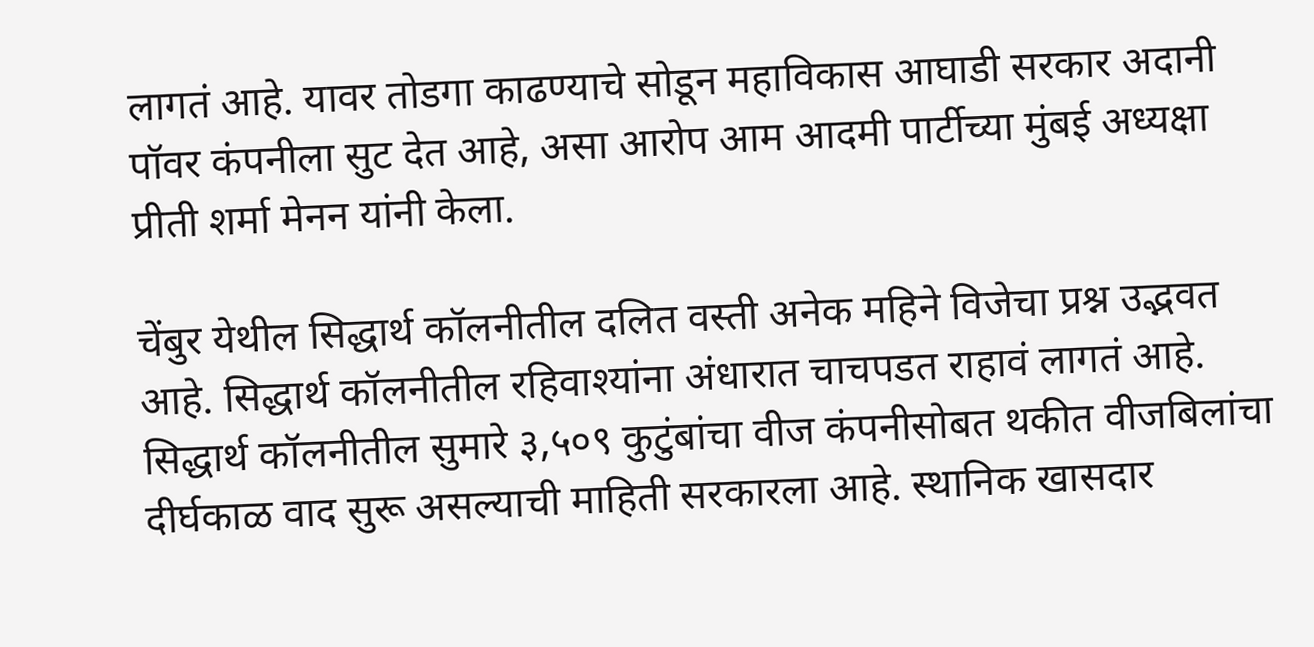लागतं आहे. यावर तोडगा काढण्याचे सोडून महाविकास आघाडी सरकार अदानी पॉवर कंपनीला सुट देत आहे, असा आरोप आम आदमी पार्टीच्या मुंबई अध्यक्षा प्रीती शर्मा मेनन यांनी केला.

चेंबुर येथील सिद्धार्थ कॉलनीतील दलित वस्ती अनेक महिने विजेचा प्रश्न उद्भवत आहे. सिद्धार्थ कॉलनीतील रहिवाश्यांना अंधारात चाचपडत राहावं लागतं आहे.  सिद्धार्थ कॉलनीतील सुमारे ३,५०९ कुटुंबांचा वीज कंपनीसोबत थकीत वीजबिलांचा दीर्घकाळ वाद सुरू असल्याची माहिती सरकारला आहे. स्थानिक खासदार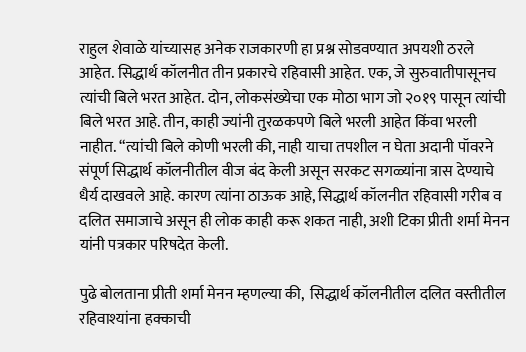राहुल शेवाळे यांच्यासह अनेक राजकारणी हा प्रश्न सोडवण्यात अपयशी ठरले आहेत. सिद्धार्थ कॉलनीत तीन प्रकारचे रहिवासी आहेत. एक, जे सुरुवातीपासूनच त्यांची बिले भरत आहेत. दोन, लोकसंख्येचा एक मोठा भाग जो २०१९ पासून त्यांची बिले भरत आहे. तीन, काही ज्यांनी तुरळकपणे बिले भरली आहेत किंवा भरली नाहीत. “त्यांची बिले कोणी भरली की, नाही याचा तपशील न घेता अदानी पॉवरने संपूर्ण सिद्धार्थ कॉलनीतील वीज बंद केली असून सरकट सगळ्यांना त्रास देण्याचे धैर्य दाखवले आहे. कारण त्यांना ठाऊक आहे, सिद्धार्थ कॉलनीत रहिवासी गरीब व दलित समाजाचे असून ही लोक काही करू शकत नाही, अशी टिका प्रीती शर्मा मेनन यांनी पत्रकार परिषदेत केली.

पुढे बोलताना प्रीती शर्मा मेनन म्हणल्या की,  सिद्धार्थ कॉलनीतील दलित वस्तीतील रहिवाश्यांना हक्काची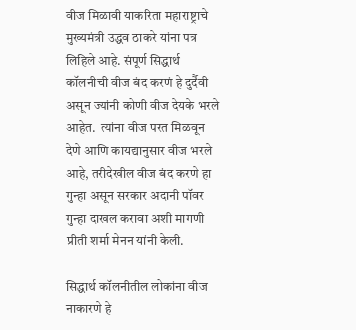वीज मिळावी याकरिता महाराष्ट्राचे मुख्यमंत्री उद्धव ठाकरे यांना पत्र लिहिले आहे. संपूर्ण सिद्धार्थ कॉलनीची वीज बंद करणं हे दुर्दैवी असून ज्यांनी कोणी वीज देयके भरले आहेत.  त्यांना वीज परत मिळवून देणे आणि कायद्यानुसार वीज भरले आहे, तरीदेखील वीज बंद करणे हा गुन्हा असून सरकार अदानी पॉवर गुन्हा दाखल करावा अशी मागणी प्रीती शर्मा मेनन यांनी केली.

सिद्धार्थ कॉलनीतील लोकांना वीज नाकारणे हे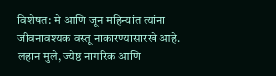विशेषत: मे आणि जून महिन्यांत त्यांना जीवनावश्यक वस्तू नाकारण्यासारखे आहे. लहान मुले, ज्येष्ठ नागरिक आणि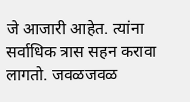जे आजारी आहेत. त्यांना सर्वाधिक त्रास सहन करावा लागतो. जवळजवळ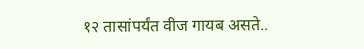१२ तासांपर्यंत वीज गायब असते..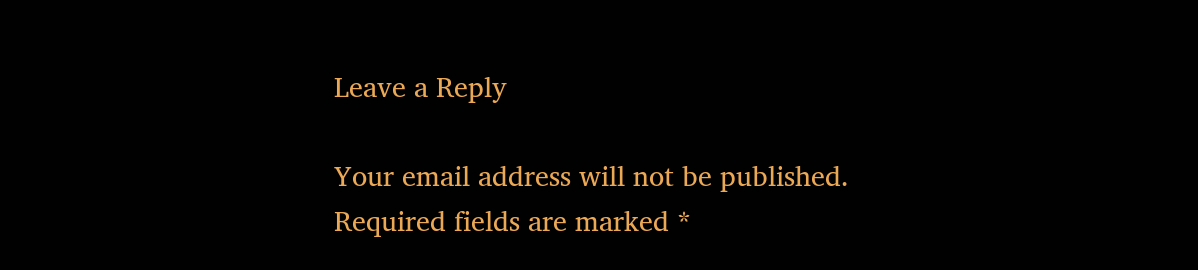Leave a Reply

Your email address will not be published. Required fields are marked *